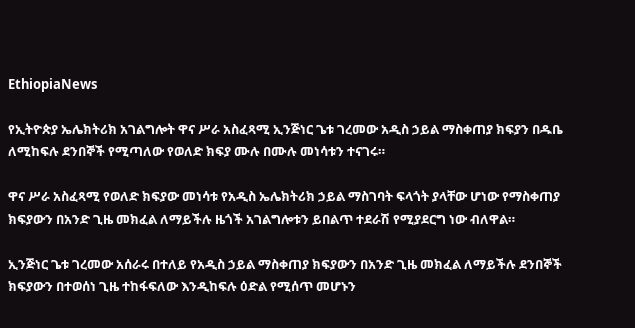EthiopiaNews

የኢትዮጵያ ኤሌክትሪክ አገልግሎት ዋና ሥራ አስፈጻሚ ኢንጅነር ጌቱ ገረመው አዲስ ኃይል ማስቀጠያ ክፍያን በዱቤ ለሚከፍሉ ደንበኞች የሚጣለው የወለድ ክፍያ ሙሉ በሙሉ መነሳቱን ተናገሩ።

ዋና ሥራ አስፈጻሚ የወለድ ክፍያው መነሳቱ የአዲስ ኤሌክትሪክ ኃይል ማስገባት ፍላጎት ያላቸው ሆነው የማስቀጠያ ክፍያውን በአንድ ጊዜ መክፈል ለማይችሉ ዜጎች አገልግሎቱን ይበልጥ ተደራሽ የሚያደርግ ነው ብለዋል።

ኢንጅነር ጌቱ ገረመው አሰራሩ በተለይ የአዲስ ኃይል ማስቀጠያ ክፍያውን በአንድ ጊዜ መክፈል ለማይችሉ ደንበኞች ክፍያውን በተወሰነ ጊዜ ተከፋፍለው እንዲከፍሉ ዕድል የሚሰጥ መሆኑን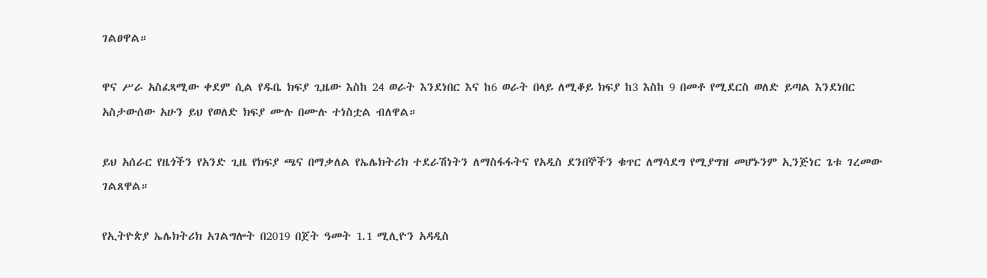ገልፀዋል።

ዋና ሥራ አስፈጻሚው ቀደም ሲል የዱቤ ክፍያ ጊዜው እስከ 24 ወራት እንደነበር እና ከ6 ወራት በላይ ለሚቆይ ክፍያ ከ3 እስከ 9 በመቶ የሚደርስ ወለድ ይጣል እንደነበር አስታውሰው አሁን ይህ የወለድ ክፍያ ሙሉ በሙሉ ተነስቷል ብለዋል።

ይህ አሰራር የዜጎችን የአንድ ጊዜ የክፍያ ጫና በማቃለል የኤሌክትሪክ ተደራሽነትን ለማስፋፋትና የአዲስ ደንበኞችን ቁጥር ለማሳደግ የሚያግዝ መሆኑንም ኢንጅነር ጌቱ ገረመው ገልጸዋል።

የኢትዮጵያ ኤሌክትሪክ አገልግሎት በ2019 በጀት ዓመት 1.1 ሚሊዮን አዳዲስ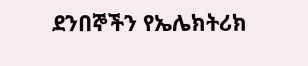ደንበኞችን የኤሌክትሪክ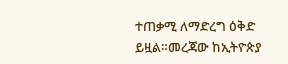ተጠቃሚ ለማድረግ ዕቅድ ይዟል።መረጃው ከኢትዮጵያ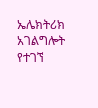ኤሌክትሪክ አገልግሎት የተገኘ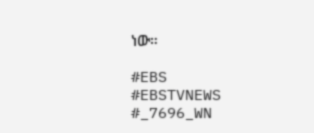ነው።

#EBS
#EBSTVNEWS
#_7696_WN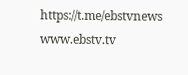https://t.me/ebstvnews
www.ebstv.tv